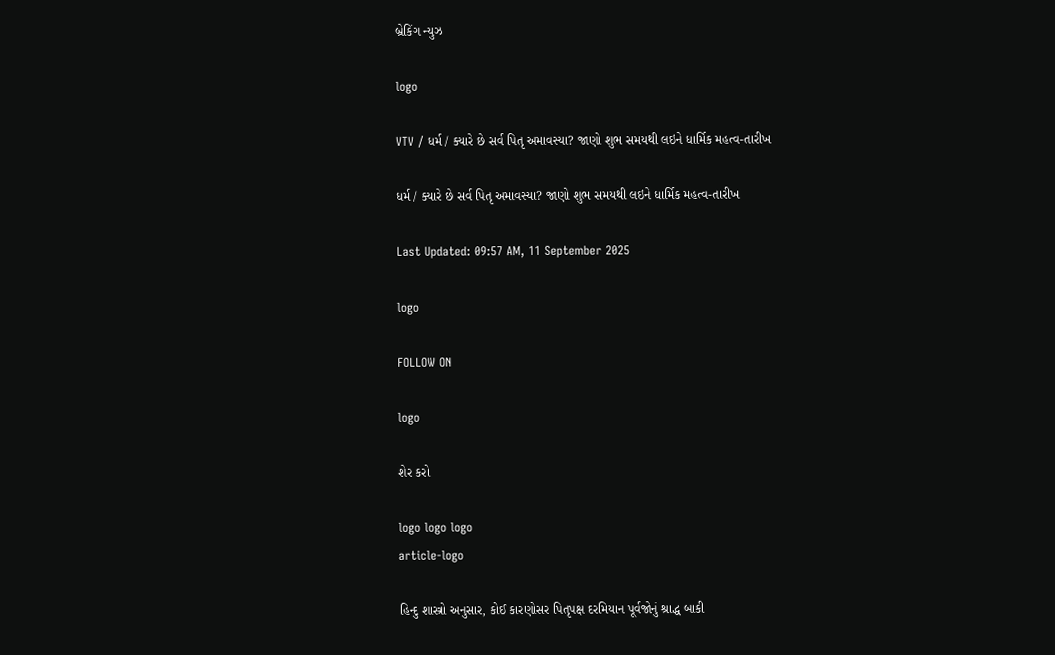બ્રેકિંગ ન્યુઝ

logo

VTV / ધર્મ / ક્યારે છે સર્વ પિતૃ અમાવસ્યા? જાણો શુભ સમયથી લઇને ધાર્મિક મહત્વ-તારીખ

ધર્મ / ક્યારે છે સર્વ પિતૃ અમાવસ્યા? જાણો શુભ સમયથી લઇને ધાર્મિક મહત્વ-તારીખ

Last Updated: 09:57 AM, 11 September 2025

logo

FOLLOW ON

logo

શેર કરો

logo logo logo
article-logo

હિન્દુ શાસ્ત્રો અનુસાર, કોઈ કારણોસર પિતૃપક્ષ દરમિયાન પૂર્વજોનું શ્રાદ્ધ બાકી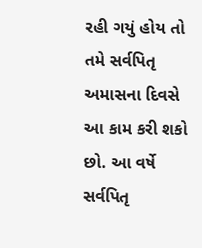રહી ગયું હોય તો તમે સર્વપિતૃ અમાસના દિવસે આ કામ કરી શકો છો. આ વર્ષે સર્વપિતૃ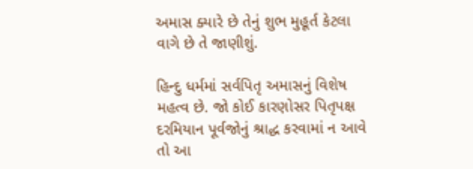અમાસ ક્યારે છે તેનું શુભ મુહૂર્ત કેટલા વાગે છે તે જાણીશું.

હિન્દુ ધર્મમાં સર્વપિતૃ અમાસનું વિશેષ મહત્વ છે. જો કોઈ કારણોસર પિતૃપક્ષ દરમિયાન પૂર્વજોનું શ્રાદ્ધ કરવામાં ન આવે તો આ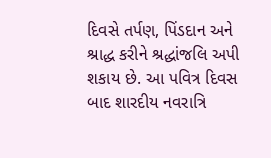દિવસે તર્પણ, પિંડદાન અને શ્રાદ્ધ કરીને શ્રદ્ધાંજલિ અપી શકાય છે. આ પવિત્ર દિવસ બાદ શારદીય નવરાત્રિ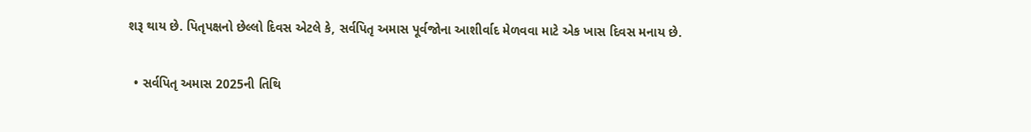શરૂ થાય છે. પિતૃપક્ષનો છેલ્લો દિવસ એટલે કે, સર્વપિતૃ અમાસ પૂર્વજોના આશીર્વાદ મેળવવા માટે એક ખાસ દિવસ મનાય છે.

  • સર્વપિતૃ અમાસ 2025ની તિથિ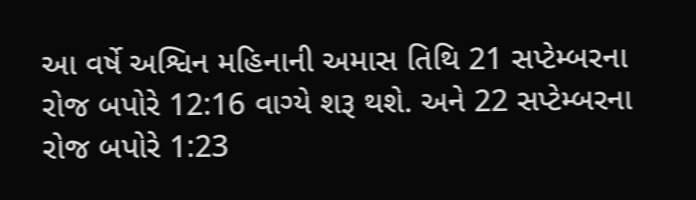આ વર્ષે અશ્વિન મહિનાની અમાસ તિથિ 21 સપ્ટેમ્બરના રોજ બપોરે 12:16 વાગ્યે શરૂ થશે. અને 22 સપ્ટેમ્બરના રોજ બપોરે 1:23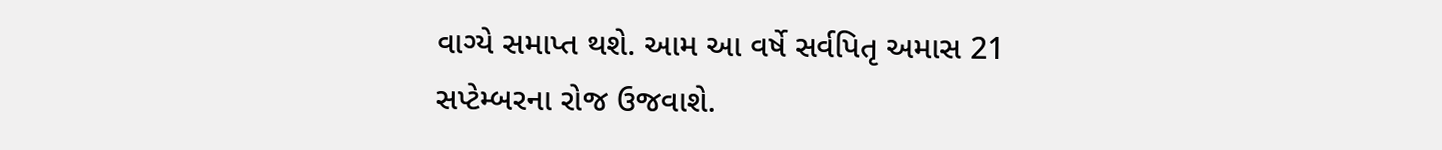વાગ્યે સમાપ્ત થશે. આમ આ વર્ષે સર્વપિતૃ અમાસ 21 સપ્ટેમ્બરના રોજ ઉજવાશે.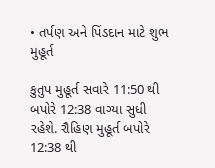• તર્પણ અને પિંડદાન માટે શુભ મુહૂર્ત

કુતુપ મુહૂર્ત સવારે 11:50 થી બપોરે 12:38 વાગ્યા સુધી રહેશે. રૌહિણ મુહૂર્ત બપોરે 12:38 થી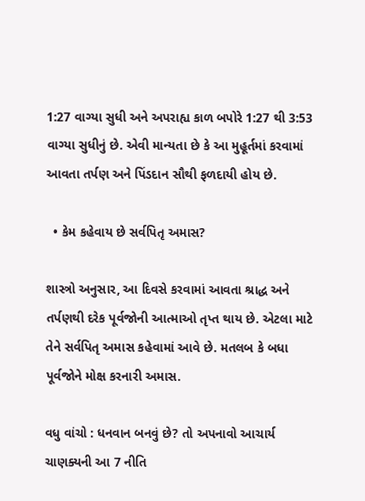1:27 વાગ્યા સુધી અને અપરાહ્ય કાળ બપોરે 1:27 થી 3:53 વાગ્યા સુધીનું છે. એવી માન્યતા છે કે આ મુહૂર્તમાં કરવામાં આવતા તર્પણ અને પિંડદાન સૌથી ફળદાયી હોય છે.

  • કેમ કહેવાય છે સર્વપિતૃ અમાસ?

શાસ્ત્રો અનુસાર, આ દિવસે કરવામાં આવતા શ્રાદ્ધ અને તર્પણથી દરેક પૂર્વજોની આત્માઓ તૃપ્ત થાય છે. એટલા માટે તેને સર્વપિતૃ અમાસ કહેવામાં આવે છે. મતલબ કે બધા પૂર્વજોને મોક્ષ કરનારી અમાસ.

વધુ વાંચો : ધનવાન બનવું છે? તો અપનાવો આચાર્ય ચાણક્યની આ 7 નીતિ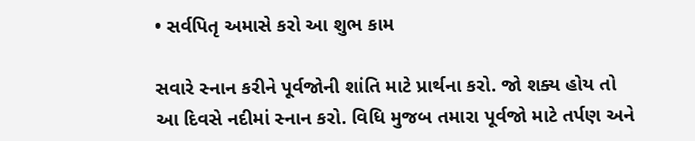• સર્વપિતૃ અમાસે કરો આ શુભ કામ

સવારે સ્નાન કરીને પૂર્વજોની શાંતિ માટે પ્રાર્થના કરો. જો શક્ય હોય તો આ દિવસે નદીમાં સ્નાન કરો. વિધિ મુજબ તમારા પૂર્વજો માટે તર્પણ અને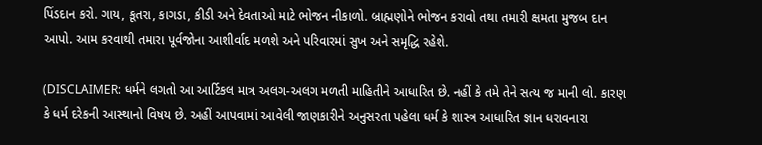પિંડદાન કરો. ગાય, કૂતરા, કાગડા, કીડી અને દેવતાઓ માટે ભોજન નીકાળો. બ્રાહ્મણોને ભોજન કરાવો તથા તમારી ક્ષમતા મુજબ દાન આપો. આમ કરવાથી તમારા પૂર્વજોના આશીર્વાદ મળશે અને પરિવારમાં સુખ અને સમૃદ્ધિ રહેશે.

(DISCLAIMER: ધર્મને લગતો આ આર્ટિકલ માત્ર અલગ-અલગ મળતી માહિતીને આધારિત છે. નહીં કે તમે તેને સત્ય જ માની લો. કારણ કે ધર્મ દરેકની આસ્થાનો વિષય છે. અહીં આપવામાં આવેલી જાણકારીને અનુસરતા પહેલા ધર્મ કે શાસ્ત્ર આધારિત જ્ઞાન ધરાવનારા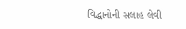વિદ્ધાનોની સલાહ લેવી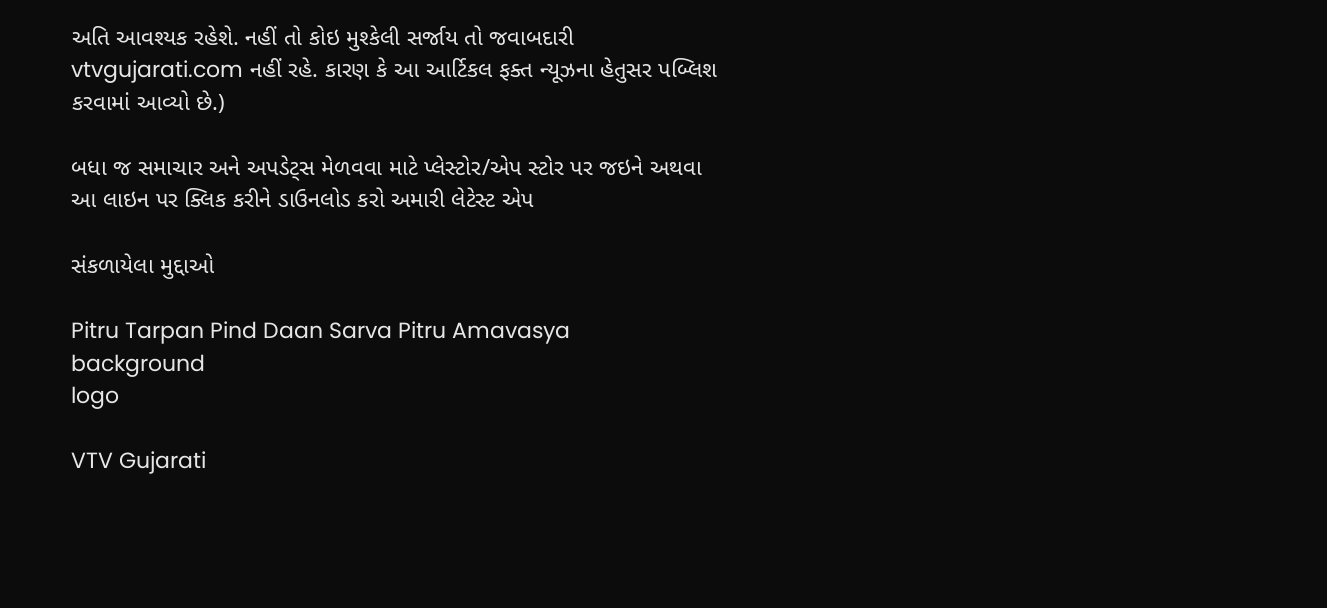અતિ આવશ્યક રહેશે. નહીં તો કોઇ મુશ્કેલી સર્જાય તો જવાબદારી vtvgujarati.com નહીં રહે. કારણ કે આ આર્ટિકલ ફક્ત ન્યૂઝના હેતુસર પબ્લિશ કરવામાં આવ્યો છે.)

બધા જ સમાચાર અને અપડેટ્સ મેળવવા માટે પ્લેસ્ટોર/એપ સ્ટોર પર જઇને અથવા આ લાઇન પર ક્લિક કરીને ડાઉનલોડ કરો અમારી લેટેસ્ટ એપ

સંકળાયેલા મુદ્દાઓ

Pitru Tarpan Pind Daan Sarva Pitru Amavasya
background
logo

VTV Gujarati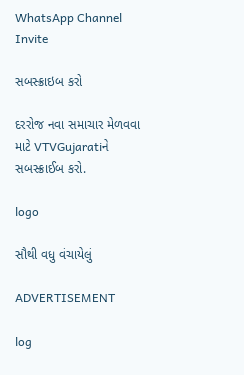WhatsApp Channel Invite

સબસ્ક્રાઇબ કરો

દરરોજ નવા સમાચાર મેળવવા માટે VTVGujaratiને સબસ્ક્રાઈબ કરો.

logo

સૌથી વધુ વંચાયેલું

ADVERTISEMENT

log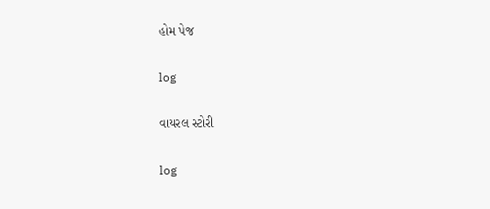હોમ પેજ

log

વાયરલ સ્ટોરી

log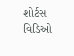શોર્ટસ વિડિઓ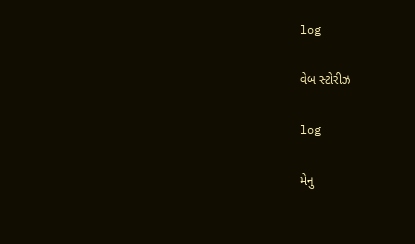log

વેબ સ્ટોરીઝ

log

મેનુ